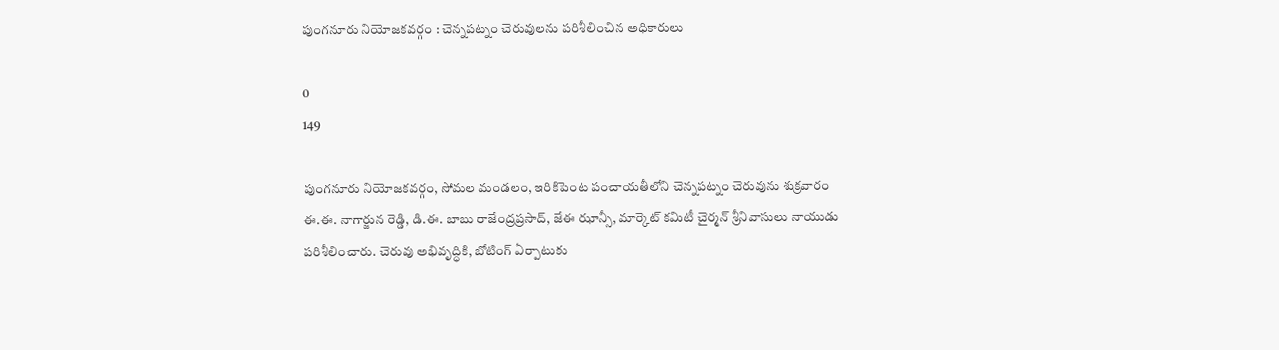పుంగనూరు నియోజకవర్గం : చెన్నపట్నం చెరువులను పరిశీలించిన అధికారులు

0
149

పుంగనూరు నియోజకవర్గం, సోమల మండలం, ఇరికిపెంట పంచాయతీలోని చెన్నపట్నం చెరువును శుక్రవారం ఈ.ఈ. నాగార్జున రెడ్డి, డి.ఈ. బాబు రాజేంద్రప్రసాద్, జేఈ ఝాన్సీ, మార్కెట్ కమిటీ చైర్మన్ శ్రీనివాసులు నాయుడు పరిశీలించారు. చెరువు అభివృద్ధికి, బోటింగ్ ఏర్పాటుకు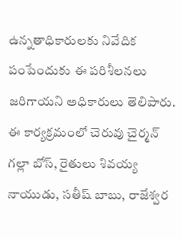ఉన్నతాధికారులకు నివేదిక పంపేందుకు ఈ పరిశీలనలు జరిగాయని అధికారులు తెలిపారు. ఈ కార్యక్రమంలో చెరువు చైర్మన్ గల్లా బోస్, రైతులు శివయ్య నాయుడు, సతీష్ బాబు, రాజేశ్వర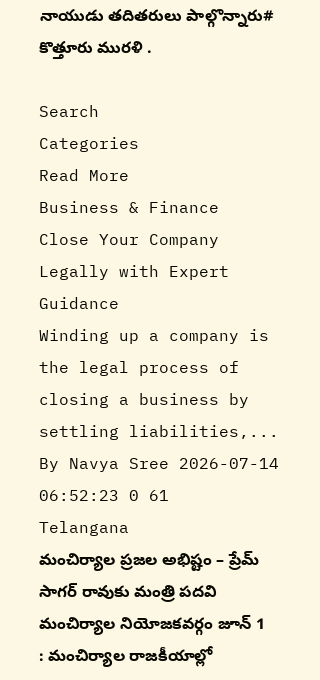నాయుడు తదితరులు పాల్గొన్నారు# కొత్తూరు మురళి .

Search
Categories
Read More
Business & Finance
Close Your Company Legally with Expert Guidance
Winding up a company is the legal process of closing a business by settling liabilities,...
By Navya Sree 2026-07-14 06:52:23 0 61
Telangana
మంచిర్యాల ప్రజల అభిష్టం – ప్రేమ్ సాగర్ రావుకు మంత్రి పదవి
మంచిర్యాల నియోజకవర్గం జూన్ 1 : మంచిర్యాల రాజకీయాల్లో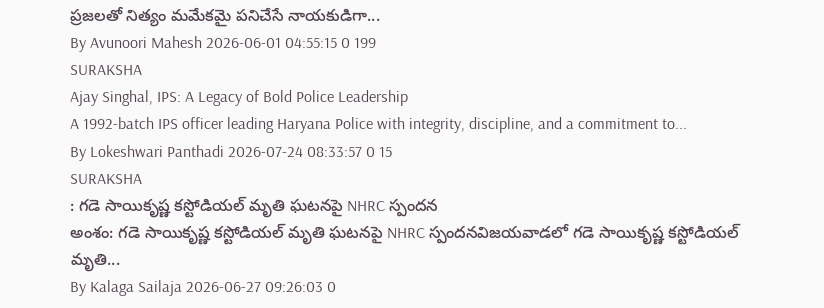ప్రజలతో నిత్యం మమేకమై పనిచేసే నాయకుడిగా...
By Avunoori Mahesh 2026-06-01 04:55:15 0 199
SURAKSHA
Ajay Singhal, IPS: A Legacy of Bold Police Leadership
A 1992-batch IPS officer leading Haryana Police with integrity, discipline, and a commitment to...
By Lokeshwari Panthadi 2026-07-24 08:33:57 0 15
SURAKSHA
: గడె సాయికృష్ణ కస్టోడియల్ మృతి ఘటనపై NHRC స్పందన
అంశం: గడె సాయికృష్ణ కస్టోడియల్ మృతి ఘటనపై NHRC స్పందనవిజయవాడలో గడె సాయికృష్ణ కస్టోడియల్ మృతి...
By Kalaga Sailaja 2026-06-27 09:26:03 0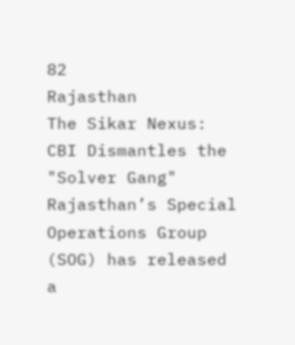82
Rajasthan
The Sikar Nexus: CBI Dismantles the "Solver Gang"
Rajasthan’s Special Operations Group (SOG) has released a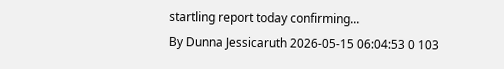startling report today confirming...
By Dunna Jessicaruth 2026-05-15 06:04:53 0 103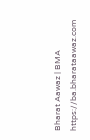Bharat Aawaz | BMA https://ba.bharataawaz.com